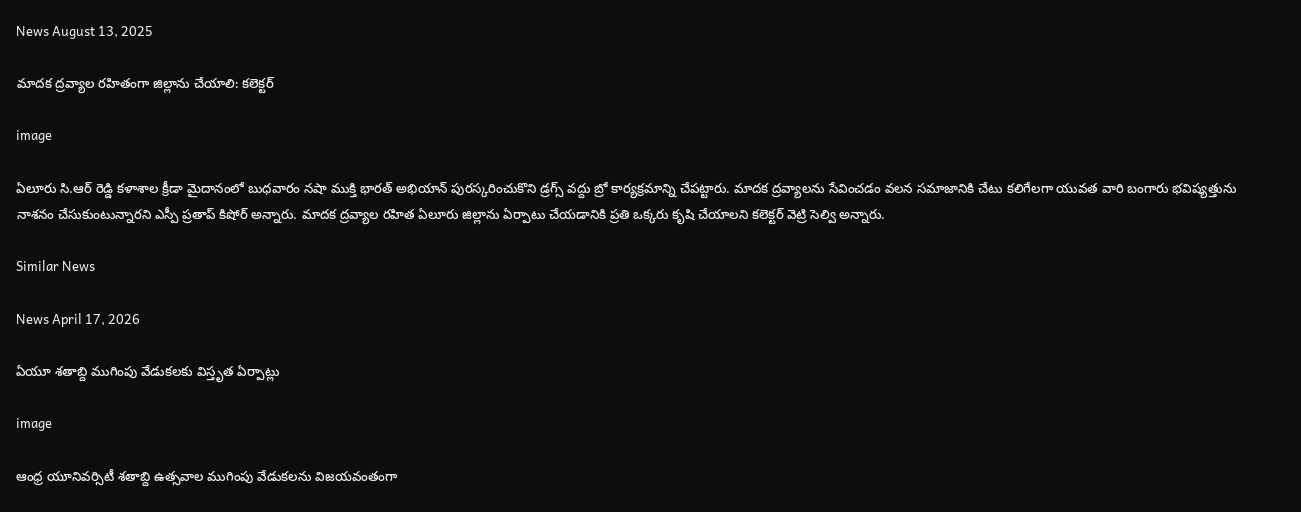News August 13, 2025

మాదక ద్రవ్యాల రహితంగా జిల్లాను చేయాలి: కలెక్టర్

image

ఏలూరు సి.ఆర్ రెడ్డి కళాశాల క్రీడా మైదానంలో బుధవారం నషా ముక్తి భారత్ అభియాన్ పురస్కరించుకొని డ్రగ్స్ వద్దు బ్రో కార్యక్రమాన్ని చేపట్టారు. మాదక ద్రవ్యాలను సేవించడం వలన సమాజానికి చేటు కలిగేలగా యువత వారి బంగారు భవిష్యత్తును నాశనం చేసుకుంటున్నారని ఎస్పీ ప్రతాప్ కిషోర్ అన్నారు. మాదక ద్రవ్యాల రహిత ఏలూరు జిల్లాను ఏర్పాటు చేయడానికి ప్రతి ఒక్కరు కృషి చేయాలని కలెక్టర్ వెట్రి సెల్వి అన్నారు.

Similar News

News April 17, 2026

ఏయూ శతాబ్ది ముగింపు వేడుకలకు విస్తృత ఏర్పాట్లు

image

ఆంధ్ర యూనివర్సిటీ శతాబ్ది ఉత్సవాల ముగింపు వేడుకలను విజయవంతంగా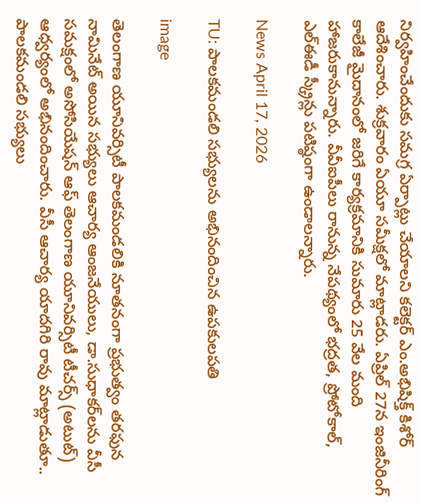నిర్వహించేందుకు సమగ్ర ఏర్పాట్లు చేయాలని కలెక్టర్ ఎం.అభిషిక్త్ కిశోర్‌ ఆదేశించారు. శుక్రవారం ఏయూ సమీక్షలో మాట్లాడరు. ఏప్రిల్ 27న ఇంజినీరింగ్ కాలేజీ మైదానంలో జరిగే కార్యక్రమానికి సుమారు 25 వేల మంది హాజరుకానున్నారు. వీవీఐపీలు రానున్న నేపథ్యంలో భద్రత, ప్రోటోకాల్, ఎల్ఈడీ స్క్రీన్లు పటిష్ఠంగా ఉండాలన్నారు.

News April 17, 2026

TU: పాలకమండలి సభ్యులను అభినందించిన ఉపకులపతి

image

తెలంగాణ యూనివర్సిటీ పాలకమండలికి నూతనంగా ప్రభుత్వం తరఫున నామినేట్ అయిన సభ్యులు ఆచార్య ఆంజనేయులు, డా.సుధాకర్‌లను వీసీ సమక్షంలో అసోసియేషన్ ఆఫ్ తెలంగాణ యూనివర్సిటీ టీచర్స్ (అటుట్) ఆధ్వర్యంలో అభినందించారు. వీసీ ఆచార్య యాదగిరి రావు మాట్లాడుతూ.. పాలకమండలి సభ్యులు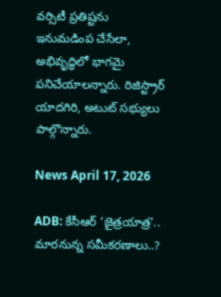వర్సిటీ ప్రతిష్టను ఇనుమడింప చేసేలా, అభివృద్ధిలో భాగమై పనిచేయాలన్నారు. రిజిస్ట్రార్ యాదగిరి, అటుట్ సభ్యులు పాల్గొన్నారు.

News April 17, 2026

ADB: కేసీఆర్ ‘జైత్రయాత్ర’.. మారనున్న సమీకరణాలు..?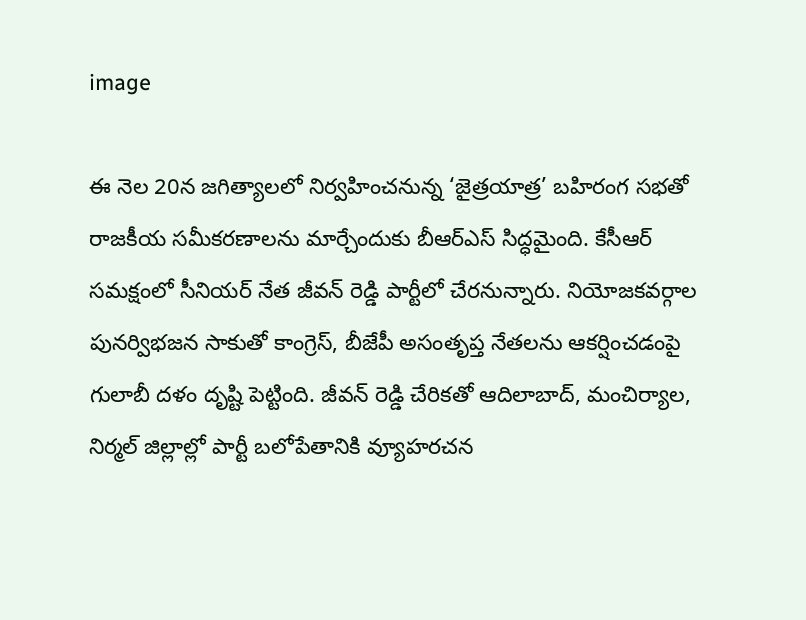image

ఈ నెల 20న జగిత్యాలలో నిర్వహించనున్న ‘జైత్రయాత్ర’ బహిరంగ సభతో రాజకీయ సమీకరణాలను మార్చేందుకు బీఆర్ఎస్ సిద్ధమైంది. కేసీఆర్ సమక్షంలో సీనియర్ నేత జీవన్ రెడ్డి పార్టీలో చేరనున్నారు. నియోజకవర్గాల పునర్విభజన సాకుతో కాంగ్రెస్, బీజేపీ అసంతృప్త నేతలను ఆకర్షించడంపై గులాబీ దళం దృష్టి పెట్టింది. జీవన్ రెడ్డి చేరికతో ఆదిలాబాద్, మంచిర్యాల, నిర్మల్ జిల్లాల్లో పార్టీ బలోపేతానికి వ్యూహరచన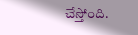చేస్తోంది.